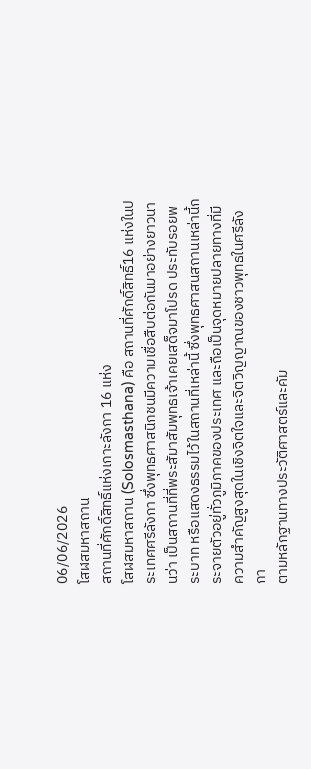06/06/2026
โสฬสมหาสถาน
สถานที่ศักดิ์สิทธิ์แห่งเกาะลังกา 16 แห่ง
โสฬสมหาสถาน (Solosmasthana) คือ สถานที่ศักดิ์สิทธิ์16 แห่งในประเทศศรีลังกา ซึ่งพุทธศาสนิกชนมีความเชื่อสืบต่อกันมาอย่างยาวนานว่า เป็นสถานที่ที่พระสัมาสัมพุทธเจ้าเคยเสด็จมาโปรด ประทับรอยพระบาท หรือแสดงธรรมไว้ในสถานที่เหล่านี้ ซึ่งพุทธศาสนสถานเหล่านี้กระจายตัวอยู่ทั่วภูมิภาคของประเทศ และถือเป็นจุดหมายปลายทางที่มีความสำคัญสูงสุดในเชิงจิตใจและจิตวิญญาณของชาวพุทธในศรีลังกา
ตามหลักฐานทางประวัติศาสตร์และคัม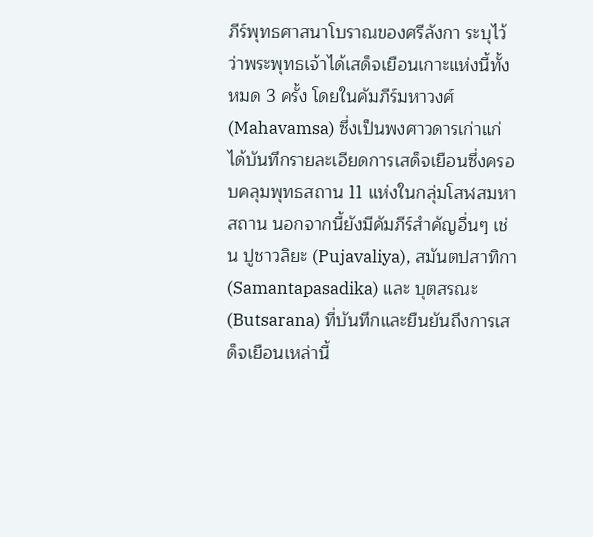ภีร์พุทธศาสนาโบราณของศรีลังกา ระบุไว้ว่าพระพุทธเจ้าได้เสด็จเยือนเกาะแห่งนี้ทั้งหมด 3 ครั้ง โดยในคัมภีร์มหาวงศ์ (Mahavamsa) ซึ่งเป็นพงศาวดารเก่าแก่ ได้บันทึกรายละเอียดการเสด็จเยือนซึ่งครอบคลุมพุทธสถาน 11 แห่งในกลุ่มโสฬสมหาสถาน นอกจากนี้ยังมีคัมภีร์สำคัญอื่นๆ เช่น ปูชาวลิยะ (Pujavaliya), สมันตปสาทิกา (Samantapasadika) และ บุตสรณะ (Butsarana) ที่บันทึกและยืนยันถึงการเสด็จเยือนเหล่านี้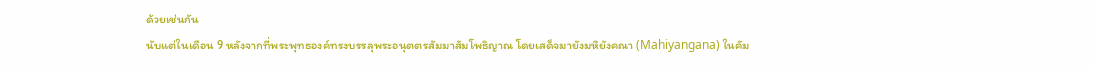ด้วยเช่นกัน
นับแต่ในเดือน 9 หลังจากที่พระพุทธองค์ทรงบรรลุพระอนุตตรสัมมาสัมโพธิญาณ โดยเสด็จมายังมหิยังคณา (Mahiyangana) ในคัม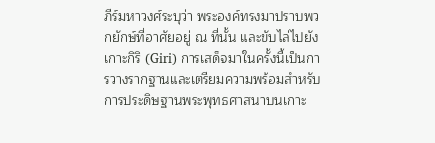ภีร์มหาวงศ์ระบุว่า พระองค์ทรงมาปราบพวกยักษ์ที่อาศัยอยู่ ณ ที่นั้น และขับไล่ไปยังเกาะกิริ (Giri) การเสด็จมาในครั้งนี้เป็นการวางรากฐานและเตรียมความพร้อมสำหรับการประดิษฐานพระพุทธศาสนาบนเกาะ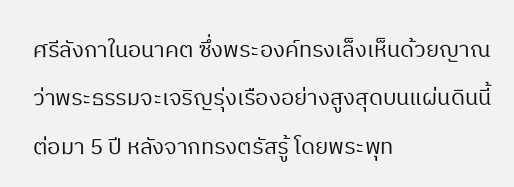ศรีลังกาในอนาคต ซึ่งพระองค์ทรงเล็งเห็นด้วยญาณว่าพระธรรมจะเจริญรุ่งเรืองอย่างสูงสุดบนแผ่นดินนี้
ต่อมา 5 ปี หลังจากทรงตรัสรู้ โดยพระพุท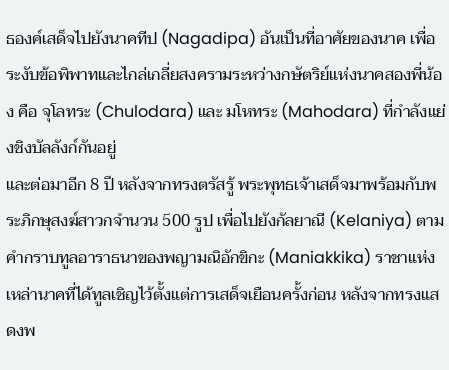ธองค์เสด็จไปยังนาคทีป (Nagadipa) อันเป็นที่อาศัยของนาค เพื่อระงับข้อพิพาทและไกล่เกลี่ยสงครามระหว่างกษัตริย์แห่งนาคสองพี่น้อง คือ จุโลทระ (Chulodara) และ มโหทระ (Mahodara) ที่กำลังแย่งชิงบัลลังก์กันอยู่
และต่อมาอีก 8 ปี หลังจากทรงตรัสรู้ พระพุทธเจ้าเสด็จมาพร้อมกับพระภิกษุสงฆ์สาวกจำนวน 500 รูป เพื่อไปยังกัลยาณี (Kelaniya) ตามคำกราบทูลอาราธนาของพญามณิอักขิกะ (Maniakkika) ราชาแห่งเหล่านาคที่ได้ทูลเชิญไว้ตั้งแต่การเสด็จเยือนครั้งก่อน หลังจากทรงแสดงพ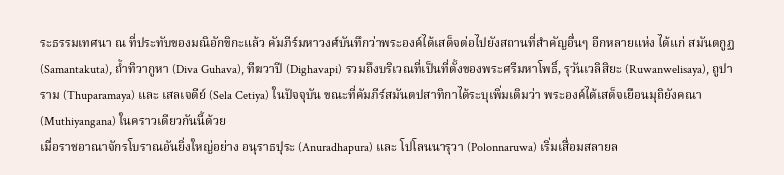ระธรรมเทศนา ณ ที่ประทับของมณิอักขิกะแล้ว คัมภีร์มหาวงศ์บันทึกว่าพระองค์ได้เสด็จต่อไปยังสถานที่สำคัญอื่นๆ อีกหลายแห่ง ได้แก่ สมันตกูฏ (Samantakuta), ถ้ำทิวากูหา (Diva Guhava), ทีฆวาปี (Dighavapi) รวมถึงบริเวณที่เป็นที่ตั้งของพระศรีมหาโพธิ์, รุวันเวลิสิยะ (Ruwanwelisaya), ถูปาราม (Thuparamaya) และ เสลเจดีย์ (Sela Cetiya) ในปัจจุบัน ขณะที่คัมภีร์สมันตปสาทิกาได้ระบุเพิ่มเติมว่า พระองค์ได้เสด็จเยือนมุถิยังคณา (Muthiyangana) ในคราวเดียวกันนี้ด้วย
เมื่อราชอาณาจักรโบราณอันยิ่งใหญ่อย่าง อนุราธปุระ (Anuradhapura) และ โปโลนนารุวา (Polonnaruwa) เริ่มเสื่อมสลายล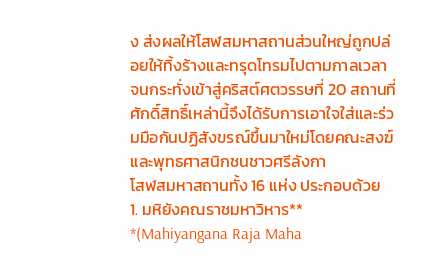ง ส่งผลให้โสฬสมหาสถานส่วนใหญ่ถูกปล่อยให้ทิ้งร้างและทรุดโทรมไปตามกาลเวลา จนกระทั่งเข้าสู่คริสต์ศตวรรษที่ 20 สถานที่ศักดิ์สิทธิ์เหล่านี้จึงได้รับการเอาใจใส่และร่วมมือกันปฏิสังขรณ์ขึ้นมาใหม่โดยคณะสงฆ์และพุทธศาสนิกชนชาวศรีลังกา
โสฬสมหาสถานทั้ง 16 แห่ง ประกอบด้วย
1. มหิยังคณราชมหาวิหาร** *(Mahiyangana Raja Maha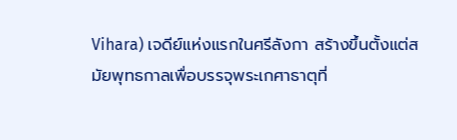Vihara) เจดีย์แห่งแรกในศรีลังกา สร้างขึ้นตั้งแต่สมัยพุทธกาลเพื่อบรรจุพระเกศาธาตุที่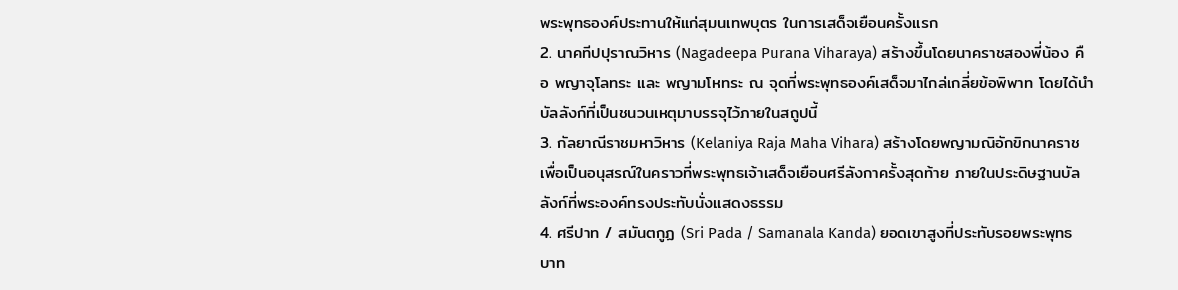พระพุทธองค์ประทานให้แก่สุมนเทพบุตร ในการเสด็จเยือนครั้งแรก
2. นาคทีปปุราณวิหาร (Nagadeepa Purana Viharaya) สร้างขึ้นโดยนาคราชสองพี่น้อง คือ พญาจุโลทระ และ พญามโหทระ ณ จุดที่พระพุทธองค์เสด็จมาไกล่เกลี่ยข้อพิพาท โดยได้นำบัลลังก์ที่เป็นชนวนเหตุมาบรรจุไว้ภายในสถูปนี้
3. กัลยาณีราชมหาวิหาร (Kelaniya Raja Maha Vihara) สร้างโดยพญามณิอักขิกนาคราช เพื่อเป็นอนุสรณ์ในคราวที่พระพุทธเจ้าเสด็จเยือนศรีลังกาครั้งสุดท้าย ภายในประดิษฐานบัลลังก์ที่พระองค์ทรงประทับนั่งแสดงธรรม
4. ศรีปาท / สมันตกูฏ (Sri Pada / Samanala Kanda) ยอดเขาสูงที่ประทับรอยพระพุทธบาท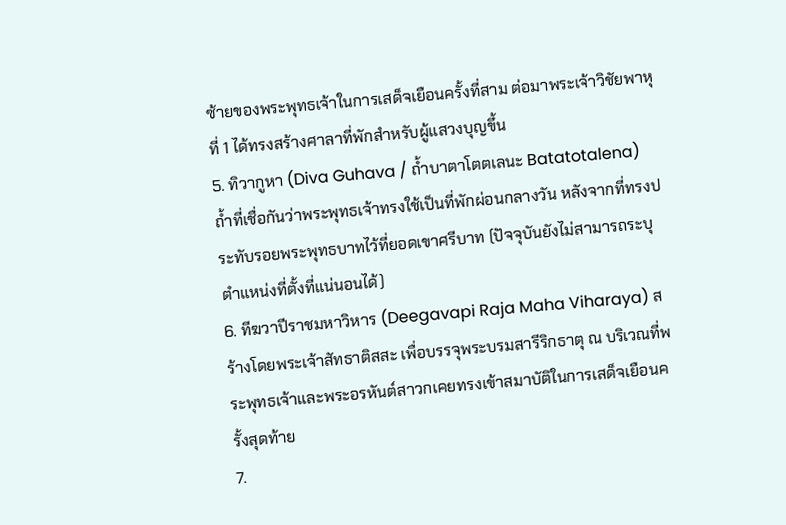ซ้ายของพระพุทธเจ้าในการเสด็จเยือนครั้งที่สาม ต่อมาพระเจ้าวิชัยพาหุที่ 1 ได้ทรงสร้างศาลาที่พักสำหรับผู้แสวงบุญขึ้น
5. ทิวากูหา (Diva Guhava / ถ้ำบาตาโตตเลนะ Batatotalena) ถ้ำที่เชื่อกันว่าพระพุทธเจ้าทรงใช้เป็นที่พักผ่อนกลางวัน หลังจากที่ทรงประทับรอยพระพุทธบาทไว้ที่ยอดเขาศรีบาท (ปัจจุบันยังไม่สามารถระบุตำแหน่งที่ตั้งที่แน่นอนได้)
6. ทีฆวาปีราชมหาวิหาร (Deegavapi Raja Maha Viharaya) สร้างโดยพระเจ้าสัทธาติสสะ เพื่อบรรจุพระบรมสารีริกธาตุ ณ บริเวณที่พระพุทธเจ้าและพระอรหันต์สาวกเคยทรงเข้าสมาบัติในการเสด็จเยือนครั้งสุดท้าย
7.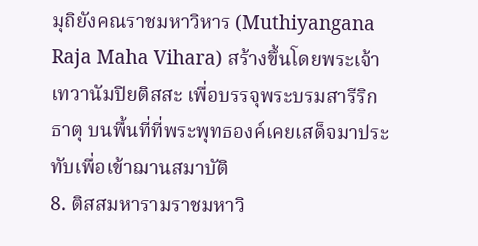มุถิยังคณราชมหาวิหาร (Muthiyangana Raja Maha Vihara) สร้างขึ้นโดยพระเจ้าเทวานัมปิยติสสะ เพื่อบรรจุพระบรมสารีริกธาตุ บนพื้นที่ที่พระพุทธองค์เคยเสด็จมาประทับเพื่อเข้าฌานสมาบัติ
8. ติสสมหารามราชมหาวิ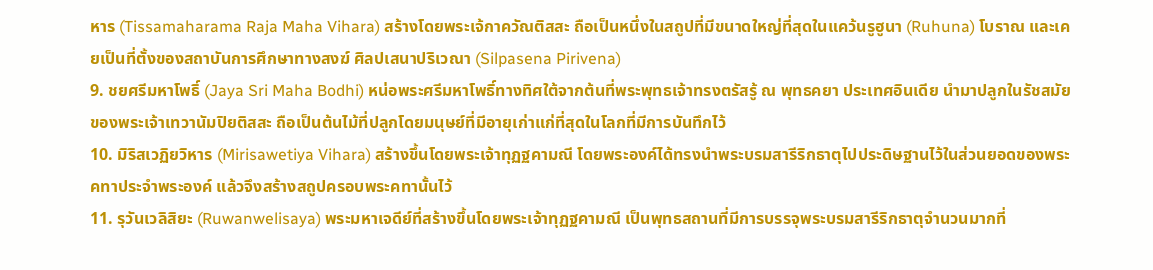หาร (Tissamaharama Raja Maha Vihara) สร้างโดยพระเจ้กาควัณติสสะ ถือเป็นหนึ่งในสถูปที่มีขนาดใหญ่ที่สุดในแคว้นรูฮูนา (Ruhuna) โบราณ และเคยเป็นที่ตั้งของสถาบันการศึกษาทางสงฆ์ ศิลปเสนาปริเวณา (Silpasena Pirivena)
9. ชยศรีมหาโพธิ์ (Jaya Sri Maha Bodhi) หน่อพระศรีมหาโพธิ์ทางทิศใต้จากต้นที่พระพุทธเจ้าทรงตรัสรู้ ณ พุทธคยา ประเทศอินเดีย นำมาปลูกในรัชสมัยของพระเจ้าเทวานัมปิยติสสะ ถือเป็นต้นไม้ที่ปลูกโดยมนุษย์ที่มีอายุเก่าแก่ที่สุดในโลกที่มีการบันทึกไว้
10. มิริสเวฏิยวิหาร (Mirisawetiya Vihara) สร้างขึ้นโดยพระเจ้าทุฏฐคามณี โดยพระองค์ได้ทรงนำพระบรมสารีริกธาตุไปประดิษฐานไว้ในส่วนยอดของพระคทาประจำพระองค์ แล้วจึงสร้างสถูปครอบพระคทานั้นไว้
11. รุวันเวลิสิยะ (Ruwanwelisaya) พระมหาเจดีย์ที่สร้างขึ้นโดยพระเจ้าทุฏฐคามณี เป็นพุทธสถานที่มีการบรรจุพระบรมสารีริกธาตุจำนวนมากที่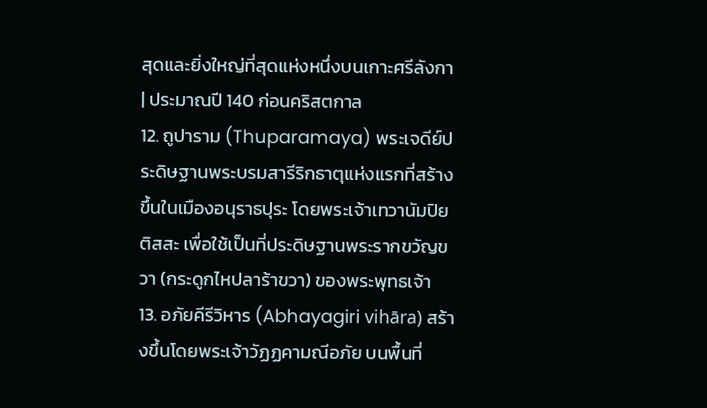สุดและยิ่งใหญ่ที่สุดแห่งหนึ่งบนเกาะศรีลังกา | ประมาณปี 140 ก่อนคริสตกาล
12. ถูปาราม (Thuparamaya) พระเจดีย์ประดิษฐานพระบรมสารีริกธาตุแห่งแรกที่สร้างขึ้นในเมืองอนุราธปุระ โดยพระเจ้าเทวานัมปิยติสสะ เพื่อใช้เป็นที่ประดิษฐานพระรากขวัญขวา (กระดูกไหปลาร้าขวา) ของพระพุทธเจ้า
13. อภัยคีรีวิหาร (Abhayagiri vihāra) สร้างขึ้นโดยพระเจ้าวัฏฏคามณีอภัย บนพื้นที่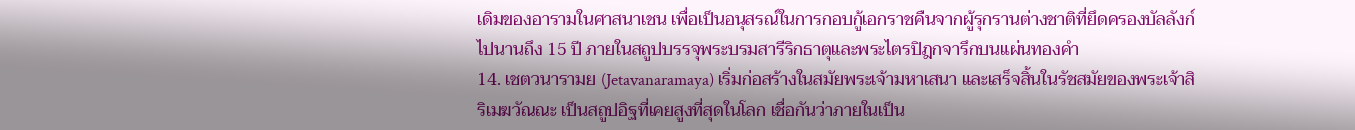เดิมของอารามในศาสนาเชน เพื่อเป็นอนุสรณ์ในการกอบกู้เอกราชคืนจากผู้รุกรานต่างชาติที่ยึดครองบัลลังก์ไปนานถึง 15 ปี ภายในสถูปบรรจุพระบรมสารีริกธาตุและพระไตรปิฎกจารึกบนแผ่นทองคำ
14. เชตวนารามย (Jetavanaramaya) เริ่มก่อสร้างในสมัยพระเจ้ามหาเสนา และเสร็จสิ้นในรัชสมัยของพระเจ้าสิริเมฆวัณณะ เป็นสถูปอิฐที่เคยสูงที่สุดในโลก เชื่อกันว่าภายในเป็น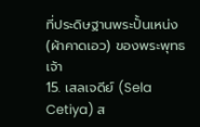ที่ประดิษฐานพระปั้นเหน่ง (ผ้าคาดเอว) ของพระพุทธเจ้า
15. เสลเจดีย์ (Sela Cetiya) ส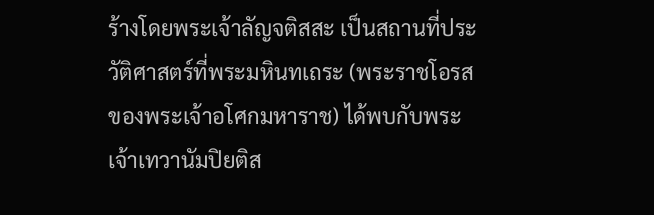ร้างโดยพระเจ้าลัญจติสสะ เป็นสถานที่ประวัติศาสตร์ที่พระมหินทเถระ (พระราชโอรสของพระเจ้าอโศกมหาราช) ได้พบกับพระเจ้าเทวานัมปิยติส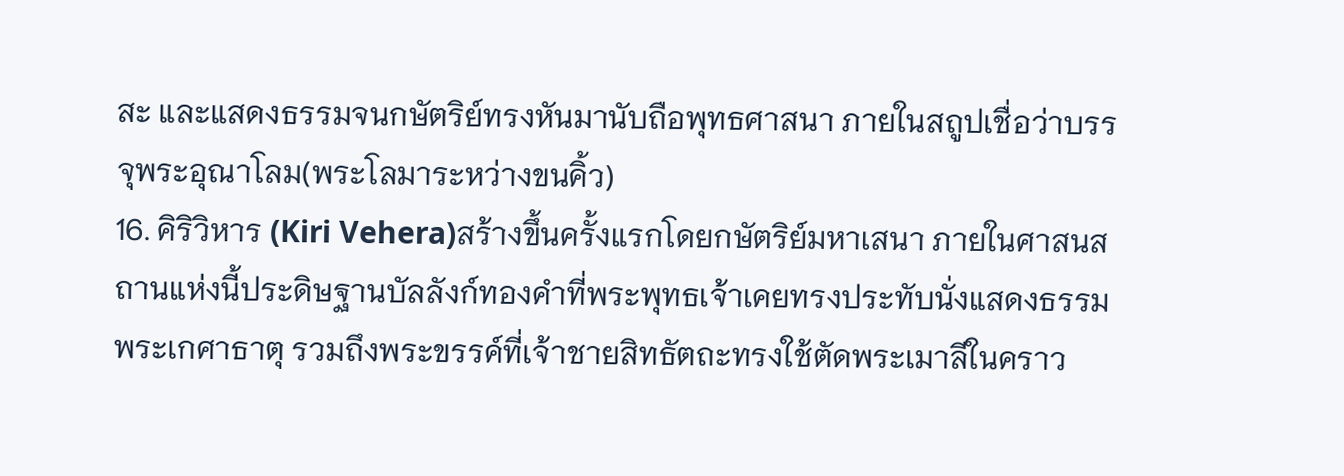สะ และแสดงธรรมจนกษัตริย์ทรงหันมานับถือพุทธศาสนา ภายในสถูปเชื่อว่าบรรจุพระอุณาโลม(พระโลมาระหว่างขนคิ้ว)
16. คิริวิหาร (Kiri Vehera)สร้างขึ้นครั้งแรกโดยกษัตริย์มหาเสนา ภายในศาสนสถานแห่งนี้ประดิษฐานบัลลังก์ทองคำที่พระพุทธเจ้าเคยทรงประทับนั่งแสดงธรรม พระเกศาธาตุ รวมถึงพระขรรค์ที่เจ้าชายสิทธัตถะทรงใช้ตัดพระเมาลีในคราว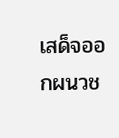เสด็จออกผนวช